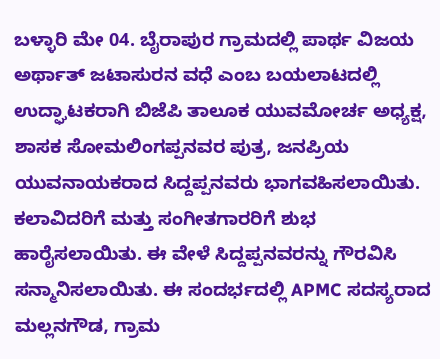ಬಳ್ಳಾರಿ ಮೇ 04. ಬೈರಾಪುರ ಗ್ರಾಮದಲ್ಲಿ ಪಾರ್ಥ ವಿಜಯ ಅರ್ಥಾತ್ ಜಟಾಸುರನ ವಧೆ ಎಂಬ ಬಯಲಾಟದಲ್ಲಿ ಉದ್ಘಾಟಕರಾಗಿ ಬಿಜೆಪಿ ತಾಲೂಕ ಯುವಮೋರ್ಚ ಅಧ್ಯಕ್ಷ, ಶಾಸಕ ಸೋಮಲಿಂಗಪ್ಪನವರ ಪುತ್ರ, ಜನಪ್ರಿಯ ಯುವನಾಯಕರಾದ ಸಿದ್ದಪ್ಪನವರು ಭಾಗವಹಿಸಲಾಯಿತು. ಕಲಾವಿದರಿಗೆ ಮತ್ತು ಸಂಗೀತಗಾರರಿಗೆ ಶುಭ ಹಾರೈಸಲಾಯಿತು. ಈ ವೇಳೆ ಸಿದ್ದಪ್ಪನವರನ್ನು ಗೌರವಿಸಿ ಸನ್ಮಾನಿಸಲಾಯಿತು. ಈ ಸಂದರ್ಭದಲ್ಲಿ APMC ಸದಸ್ಯರಾದ ಮಲ್ಲನಗೌಡ, ಗ್ರಾಮ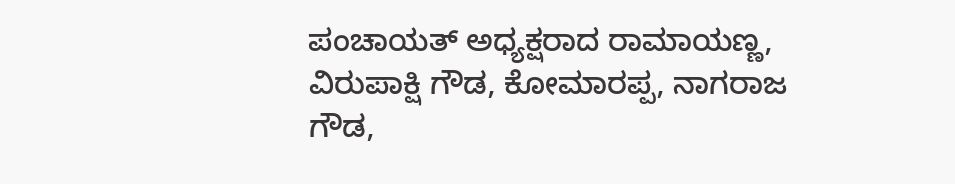ಪಂಚಾಯತ್ ಅಧ್ಯಕ್ಷರಾದ ರಾಮಾಯಣ್ಣ, ವಿರುಪಾಕ್ಷಿ ಗೌಡ, ಕೋಮಾರಪ್ಪ, ನಾಗರಾಜ ಗೌಡ,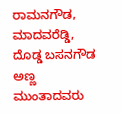ರಾಮನಗೌಡ, ಮಾದವರೆಡ್ಡಿ, ದೊಡ್ಡ ಬಸನಗೌಡ ಅಣ್ಣ ಮುಂತಾದವರು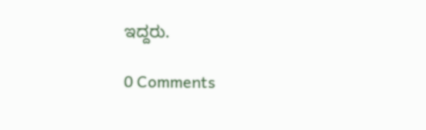ಇದ್ದರು.

0 Comments